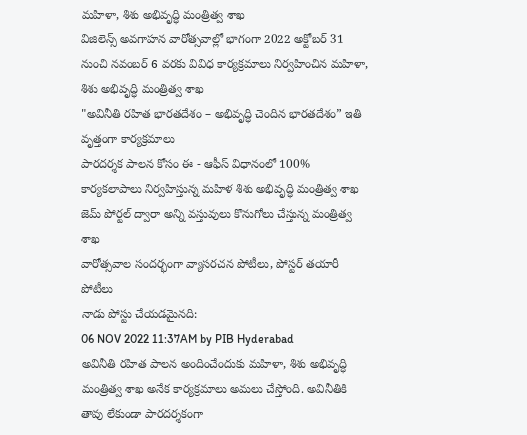మహిళా, శిశు అభివృద్ధి మంత్రిత్వ శాఖ
విజిలెన్స్ అవగాహన వారోత్సవాల్లో భాగంగా 2022 అక్టోబర్ 31 నుంచి నవంబర్ 6 వరకు వివిధ కార్యక్రమాలు నిర్వహించిన మహిళా, శిశు అభివృద్ధి మంత్రిత్వ శాఖ
"అవినీతి రహిత భారతదేశం – అభివృద్ధి చెందిన భారతదేశం” ఇతి వృత్తంగా కార్యక్రమాలు
పారదర్శక పాలన కోసం ఈ - ఆఫీస్ విధానంలో 100% కార్యకలాపాలు నిర్వహిస్తున్న మహిళ శిశు అభివృద్ధి మంత్రిత్వ శాఖ
జెమ్ పోర్టల్ ద్వారా అన్ని వస్తువులు కొనుగోలు చేస్తున్న మంత్రిత్వ శాఖ
వారోత్సవాల సందర్భంగా వ్యాసరచన పోటీలు, పోస్టర్ తయారీ పోటీలు
నాడు పోస్టు చేయడమైనది:
06 NOV 2022 11:37AM by PIB Hyderabad
అవినీతి రహిత పాలన అందించేందుకు మహిళా, శిశు అభివృద్ధి మంత్రిత్వ శాఖ అనేక కార్యక్రమాలు అమలు చేస్తోంది. అవినీతికి తావు లేకుండా పారదర్శకంగా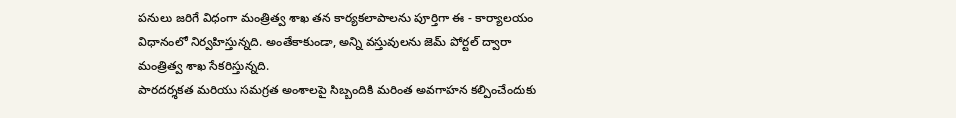పనులు జరిగే విధంగా మంత్రిత్వ శాఖ తన కార్యకలాపాలను పూర్తిగా ఈ - కార్యాలయం విధానంలో నిర్వహిస్తున్నది. అంతేకాకుండా, అన్ని వస్తువులను జెమ్ పోర్టల్ ద్వారా మంత్రిత్వ శాఖ సేకరిస్తున్నది.
పారదర్శకత మరియు సమగ్రత అంశాలపై సిబ్బందికి మరింత అవగాహన కల్పించేందుకు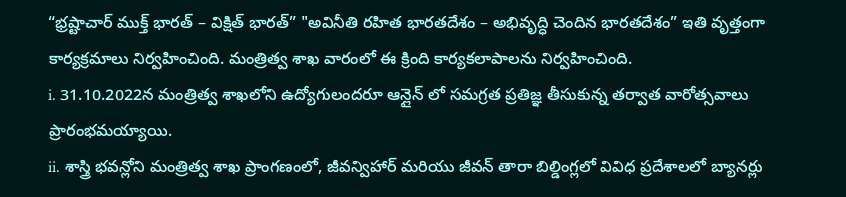“భ్రష్టాచార్ ముక్త్ భారత్ – విక్షిత్ భారత్” "అవినీతి రహిత భారతదేశం – అభివృద్ధి చెందిన భారతదేశం” ఇతి వృత్తంగా కార్యక్రమాలు నిర్వహించింది. మంత్రిత్వ శాఖ వారంలో ఈ క్రింది కార్యకలాపాలను నిర్వహించింది.
i. 31.10.2022న మంత్రిత్వ శాఖలోని ఉద్యోగులందరూ ఆన్లైన్ లో సమగ్రత ప్రతిజ్ఞ తీసుకున్న తర్వాత వారోత్సవాలు ప్రారంభమయ్యాయి.
ii. శాస్త్రి భవన్లోని మంత్రిత్వ శాఖ ప్రాంగణంలో, జీవన్విహార్ మరియు జీవన్ తారా బిల్డింగ్లలో వివిధ ప్రదేశాలలో బ్యానర్లు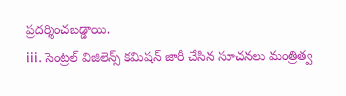ప్రదర్శించబడ్డాయి.
iii. సెంట్రల్ విజిలెన్స్ కమిషన్ జారీ చేసిన సూచనలు మంత్రిత్వ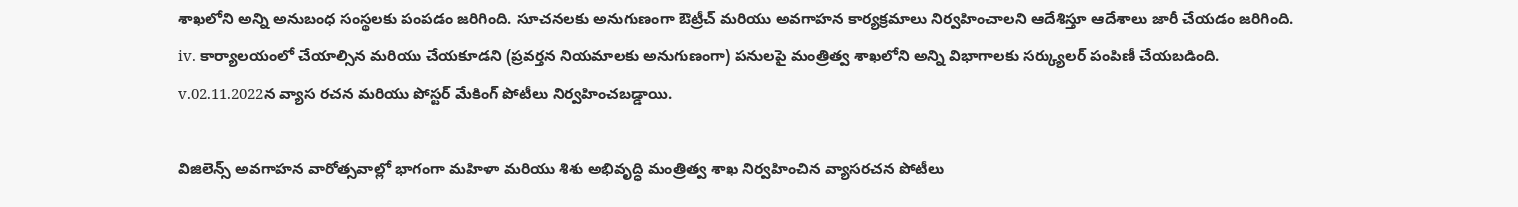శాఖలోని అన్ని అనుబంధ సంస్థలకు పంపడం జరిగింది. సూచనలకు అనుగుణంగా ఔట్రీచ్ మరియు అవగాహన కార్యక్రమాలు నిర్వహించాలని ఆదేశిస్తూ ఆదేశాలు జారీ చేయడం జరిగింది.
iv. కార్యాలయంలో చేయాల్సిన మరియు చేయకూడని (ప్రవర్తన నియమాలకు అనుగుణంగా) పనులపై మంత్రిత్వ శాఖలోని అన్ని విభాగాలకు సర్క్యులర్ పంపిణీ చేయబడింది.
v.02.11.2022న వ్యాస రచన మరియు పోస్టర్ మేకింగ్ పోటీలు నిర్వహించబడ్డాయి.

విజిలెన్స్ అవగాహన వారోత్సవాల్లో భాగంగా మహిళా మరియు శిశు అభివృద్ధి మంత్రిత్వ శాఖ నిర్వహించిన వ్యాసరచన పోటీలు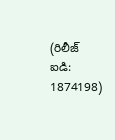(రిలీజ్ ఐడి: 1874198)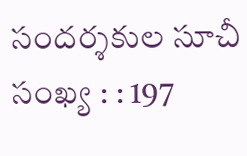సందర్శకుల సూచీ సంఖ్య : : 197